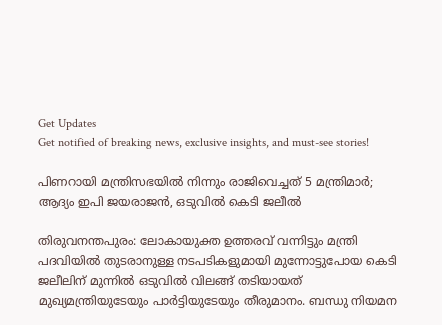Get Updates
Get notified of breaking news, exclusive insights, and must-see stories!

പിണറായി മന്ത്രിസഭയില്‍ നിന്നും രാജിവെച്ചത് 5 മന്ത്രിമാര്‍; ആദ്യം ഇപി ജയരാജന്‍, ഒടുവില്‍ കെടി ജലീല്‍

തിരുവനന്തപുരം: ലോകായുക്ത ഉത്തരവ് വന്നിട്ടും മന്ത്രി പദവിയില്‍ തുടരാനുള്ള നടപടികളുമായി മുന്നോട്ടുപോയ കെടി ജലീലിന് മുന്നില്‍ ഒടുവില്‍ വിലങ്ങ് തടിയായത് മുഖ്യമന്ത്രിയുടേയും പാര്‍ട്ടിയുടേയും തീരുമാനം. ബന്ധു നിയമന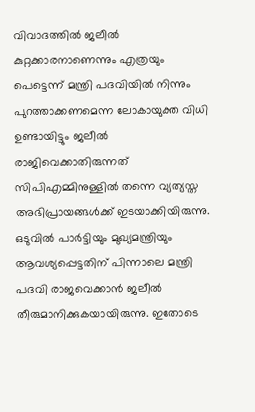വിവാദത്തില്‍ ജലീല്‍ കുറ്റക്കാരനാണെന്നും എത്രയും പെട്ടെന്ന് മന്ത്രി പദവിയില്‍ നിന്നും പുറത്താക്കണമെന്ന ലോകായുക്ത വിധി ഉണ്ടായിട്ടും ജലീല്‍ രാജിവെക്കാതിരുന്നത് സിപിഎമ്മിനുള്ളില്‍ തന്നെ വ്യത്യസ്ത അഭിപ്രായങ്ങള്‍ക്ക് ഇടയാക്കിയിരുന്നു. ഒടുവില്‍ പാര്‍ട്ടിയും മുഖ്യമന്ത്രിയും ആവശ്യപ്പെട്ടതിന് പിന്നാലെ മന്ത്രി പദവി രാജവെക്കാന്‍ ജലീല്‍ തീരുമാനിക്കുകയായിരുന്നു. ഇതോടെ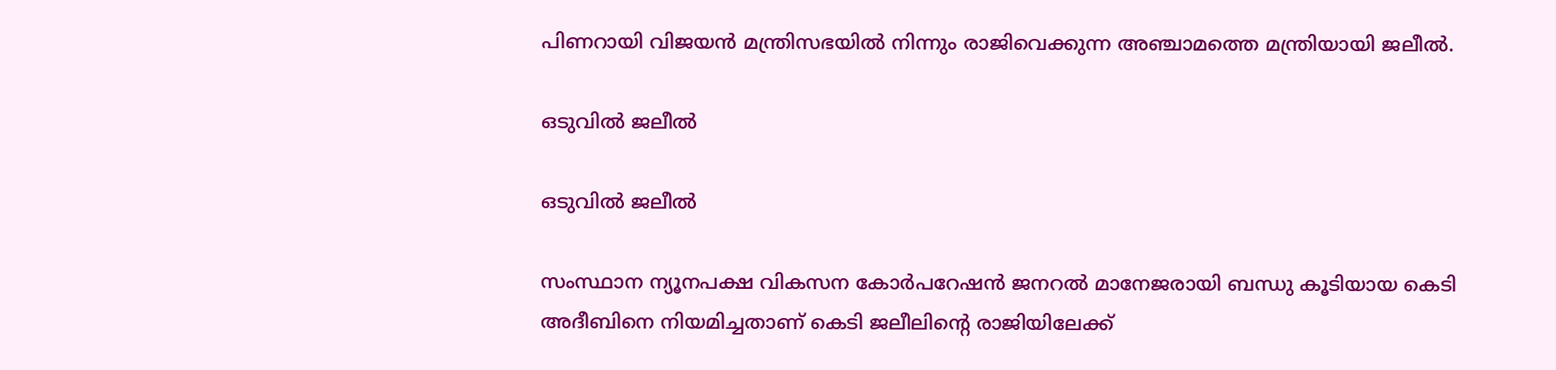പിണറായി വിജയന്‍ മന്ത്രിസഭയില്‍ നിന്നും രാജിവെക്കുന്ന അഞ്ചാമത്തെ മന്ത്രിയായി ജലീല്‍.

ഒടുവില്‍ ജലീല്‍

ഒടുവില്‍ ജലീല്‍

സംസ്ഥാന ന്യൂനപക്ഷ വികസന കോര്‍പറേഷന്‍ ജനറല്‍ മാനേജരായി ബന്ധു കൂടിയായ കെടി അദീബിനെ നിയമിച്ചതാണ് കെടി ജലീലിന്‍റെ രാജിയിലേക്ക്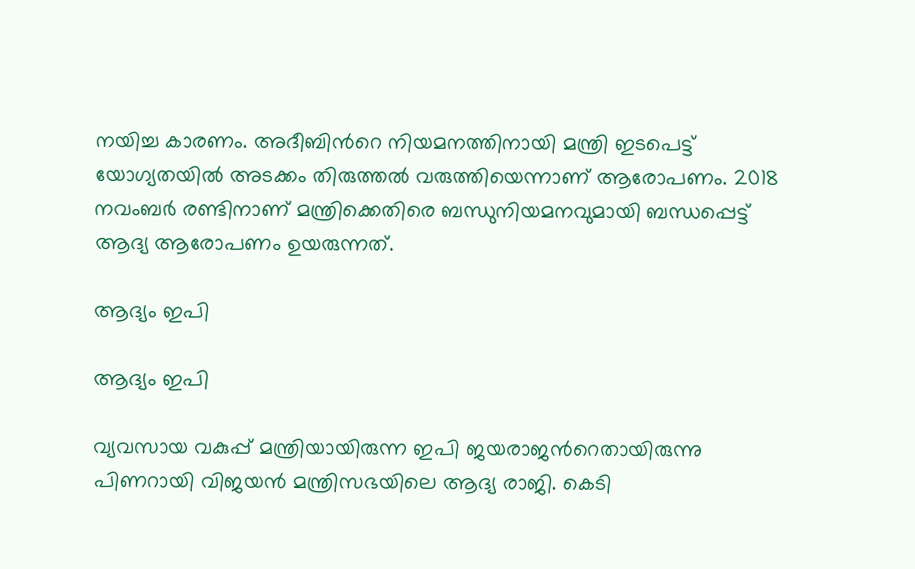നയിച്ച കാരണം. അദീബിന്‍റെ നിയമനത്തിനായി മന്ത്രി ഇടപെട്ട് യോഗ്യതയില്‍ അടക്കം തിരുത്തല്‍ വരുത്തിയെന്നാണ് ആരോപണം. 2018 നവംബർ രണ്ടിനാണ് മന്ത്രിക്കെതിരെ ബന്ധുനിയമനവുമായി ബന്ധപ്പെട്ട് ആദ്യ ആരോപണം ഉയരുന്നത്.

ആദ്യം ഇപി

ആദ്യം ഇപി

വ്യവസായ വകുപ്പ് മന്ത്രിയായിരുന്ന ഇപി ജയരാജന്‍റെതായിരുന്നു പിണറായി വിജയന്‍ മന്ത്രിസഭയിലെ ആദ്യ രാജി. കെടി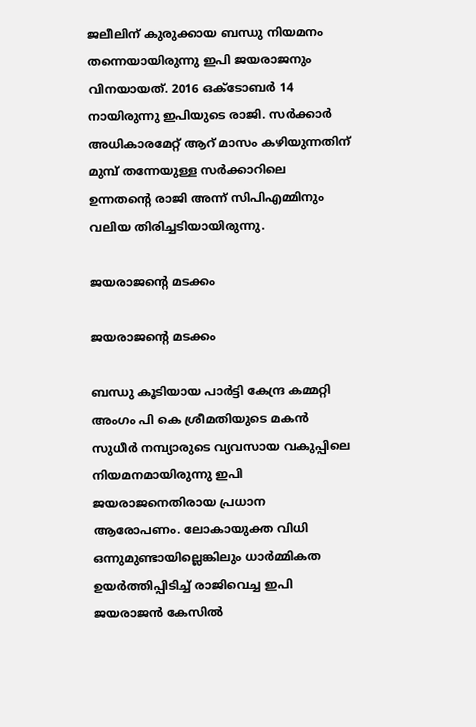ജലീലിന് കുരുക്കായ ബന്ധു നിയമനം തന്നെയായിരുന്നു ഇപി ജയരാജനും വിനയായത്. 2016 ഒക്ടോബര്‍ 14 നായിരുന്നു ഇപിയുടെ രാജി. സര്‍ക്കാര്‍ അധികാരമേറ്റ് ആറ് മാസം കഴിയുന്നതിന് മുമ്പ് തന്നേയുള്ള സര്‍ക്കാറിലെ ഉന്നതന്‍റെ രാജി അന്ന് സിപിഎമ്മിനും വലിയ തിരിച്ചടിയായിരുന്നു.

ജയരാജന്‍റെ മടക്കം

ജയരാജന്‍റെ മടക്കം

ബന്ധു കൂടിയായ പാര്‍ട്ടി കേന്ദ്ര കമ്മറ്റി അംഗം പി കെ ശ്രീമതിയുടെ മകന്‍ സുധീര്‍ നമ്പ്യാരുടെ വ്യവസായ വകുപ്പിലെ നിയമനമായിരുന്നു ഇപി ജയരാജനെതിരായ പ്രധാന ആരോപണം. ലോകായുക്ത വിധി ഒന്നുമുണ്ടായില്ലെങ്കിലും ധാര്‍മ്മികത ഉയര്‍ത്തിപ്പിടിച്ച് രാജിവെച്ച ഇപി ജയരാജന്‍ കേസില്‍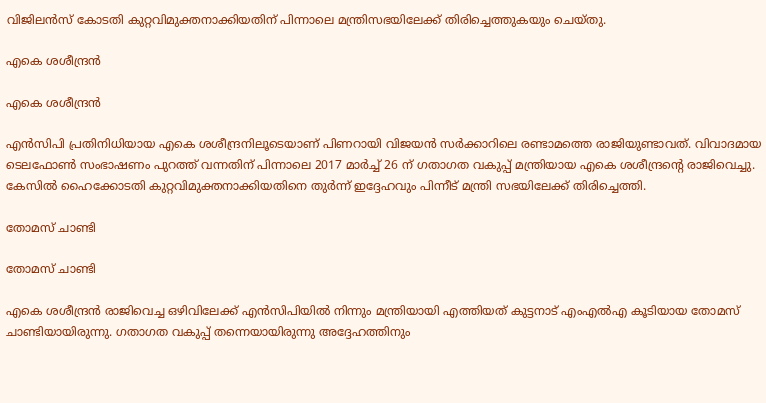വിജിലന്‍സ് കോടതി കുറ്റവിമുക്തനാക്കിയതിന് പിന്നാലെ മന്ത്രിസഭയിലേക്ക് തിരിച്ചെത്തുകയും ചെയ്തു.

എകെ ശശീന്ദ്രന്‍

എകെ ശശീന്ദ്രന്‍

എന്‍സിപി പ്രതിനിധിയായ എകെ ശശീന്ദ്രനിലൂടെയാണ് പിണറായി വിജയന്‍ സര്‍ക്കാറിലെ രണ്ടാമത്തെ രാജിയുണ്ടാവത്. വിവാദമായ ടെലഫോണ്‍ സംഭാഷണം പുറത്ത് വന്നതിന് പിന്നാലെ 2017 മാര്‍ച്ച് 26 ന് ഗതാഗത വകുപ്പ് മന്ത്രിയായ എകെ ശശീന്ദ്രന്‍റെ രാജിവെച്ചു. കേസില്‍ ഹൈക്കോടതി കുറ്റവിമുക്തനാക്കിയതിനെ തുര്‍ന്ന് ഇദ്ദേഹവും പിന്നീട് മന്ത്രി സഭയിലേക്ക് തിരിച്ചെത്തി.

തോമസ് ചാണ്ടി

തോമസ് ചാണ്ടി

എകെ ശശീന്ദ്രന്‍ രാജിവെച്ച ഒഴിവിലേക്ക് എന്‍സിപിയില്‍ നിന്നും മന്ത്രിയായി എത്തിയത് കുട്ടനാട് എംഎല്‍എ കൂടിയായ തോമസ് ചാണ്ടിയായിരുന്നു. ഗതാഗത വകുപ്പ് തന്നെയായിരുന്നു അദ്ദേഹത്തിനും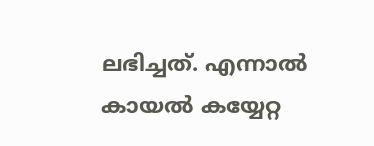ലഭിച്ചത്. എന്നാല്‍ കായല്‍ കയ്യേറ്റ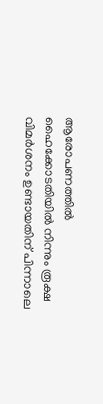ആരോപണത്തില്‍ ഹൈക്കോടതിയില്‍ നിന്നും രൂക്ഷ വിമര്‍ശനം ഉണ്ടായതിന് പിന്നാലെ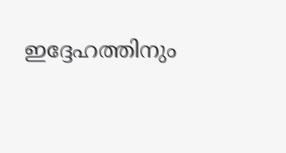ഇദ്ദേഹത്തിനും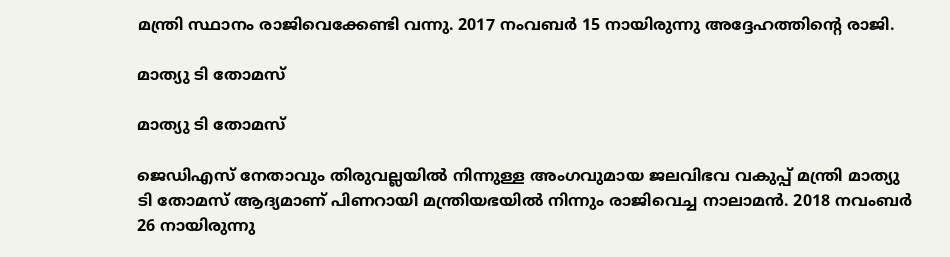മന്ത്രി സ്ഥാനം രാജിവെക്കേണ്ടി വന്നു. 2017 നംവബര്‍ 15 നായിരുന്നു അദ്ദേഹത്തിന്‍റെ രാജി.

മാത്യു ടി തോമസ്

മാത്യു ടി തോമസ്

ജെഡിഎസ് നേതാവും തിരുവല്ലയില്‍ നിന്നുള്ള അംഗവുമായ ജലവിഭവ വകുപ്പ് മന്ത്രി മാത്യു ടി തോമസ് ആദ്യമാണ് പിണറായി മന്ത്രിയഭയില്‍ നിന്നും രാജിവെച്ച നാലാമന്‍. 2018 നവംബര്‍ 26 നായിരുന്നു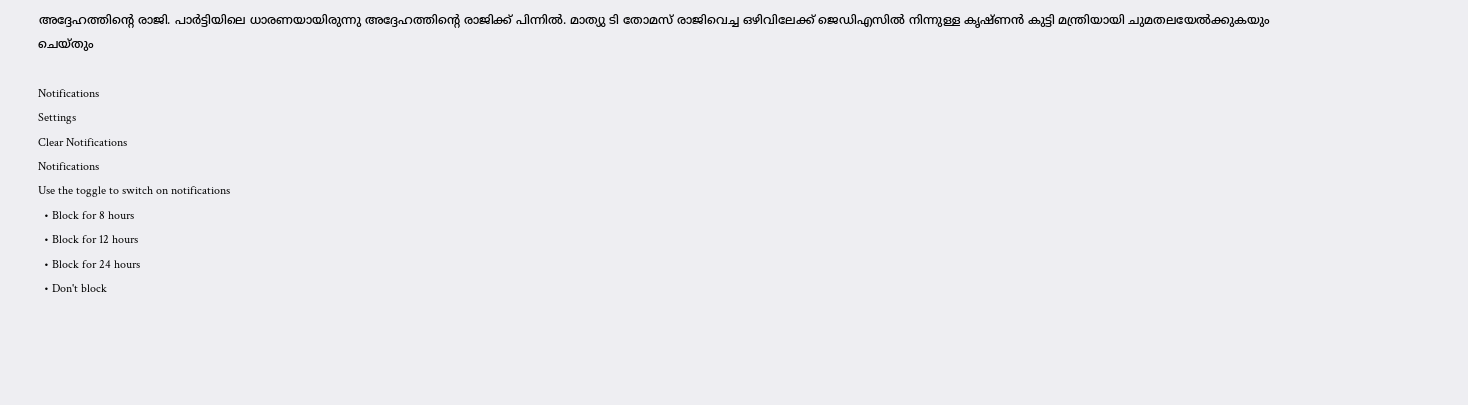അദ്ദേഹത്തിന്‍റെ രാജി. പാര്‍ട്ടിയിലെ ധാരണയായിരുന്നു അദ്ദേഹത്തിന്‍റെ രാജിക്ക് പിന്നില്‍. മാത്യു ടി തോമസ് രാജിവെച്ച ഒഴിവിലേക്ക് ജെഡിഎസില്‍ നിന്നുള്ള കൃഷ്ണന്‍ കുട്ടി മന്ത്രിയായി ചുമതലയേല്‍ക്കുകയും ചെയ്തും

Notifications
Settings
Clear Notifications
Notifications
Use the toggle to switch on notifications
  • Block for 8 hours
  • Block for 12 hours
  • Block for 24 hours
  • Don't block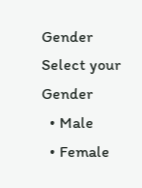Gender
Select your Gender
  • Male
  • Female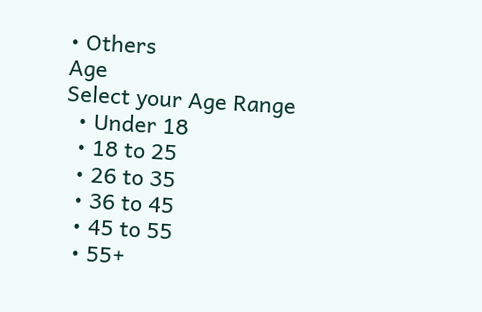• Others
Age
Select your Age Range
  • Under 18
  • 18 to 25
  • 26 to 35
  • 36 to 45
  • 45 to 55
  • 55+